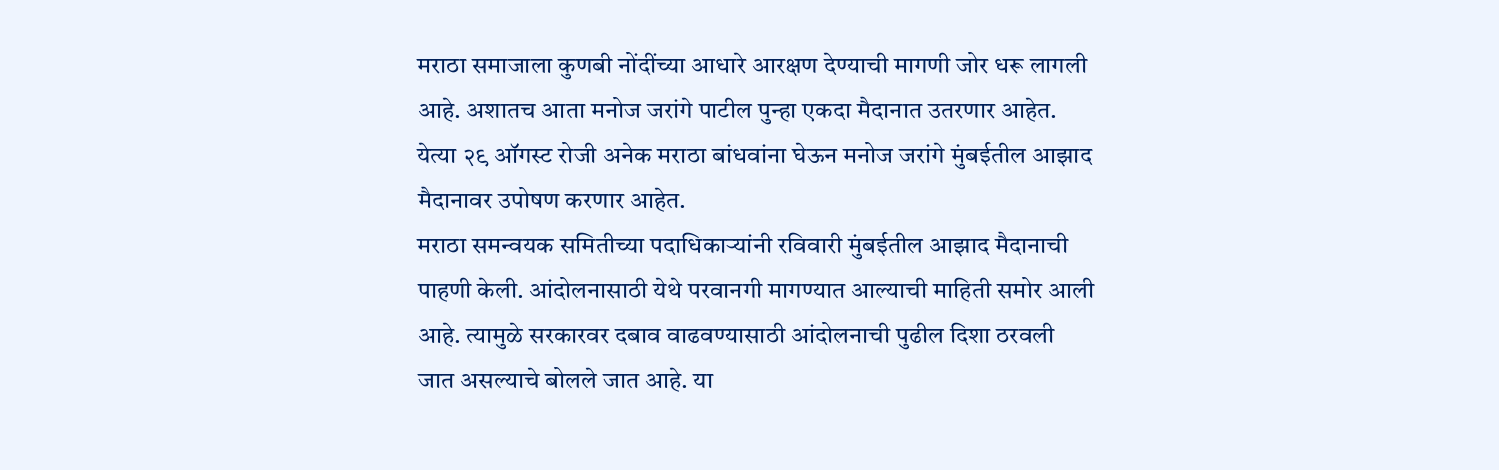मराठा समाजाला कुणबी नोंदींच्या आधारे आरक्षण देण्याची मागणी जोर धरू लागली आहे. अशातच आता मनोज जरांगे पाटील पुन्हा एकदा मैदानात उतरणार आहेत. येत्या २९ ऑगस्ट रोजी अनेक मराठा बांधवांना घेऊन मनोज जरांगे मुंबईतील आझाद मैदानावर उपोषण करणार आहेत.
मराठा समन्वयक समितीच्या पदाधिकाऱ्यांनी रविवारी मुंबईतील आझाद मैदानाची पाहणी केली. आंदोलनासाठी येथे परवानगी मागण्यात आल्याची माहिती समोर आली आहे. त्यामुळे सरकारवर दबाव वाढवण्यासाठी आंदोलनाची पुढील दिशा ठरवली जात असल्याचे बोलले जात आहे. या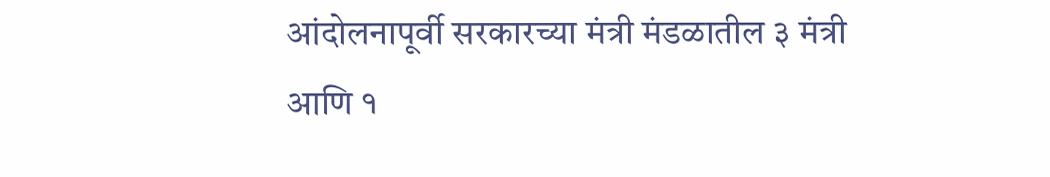आंदोलनापूर्वी सरकारच्या मंत्री मंडळातील ३ मंत्री आणि १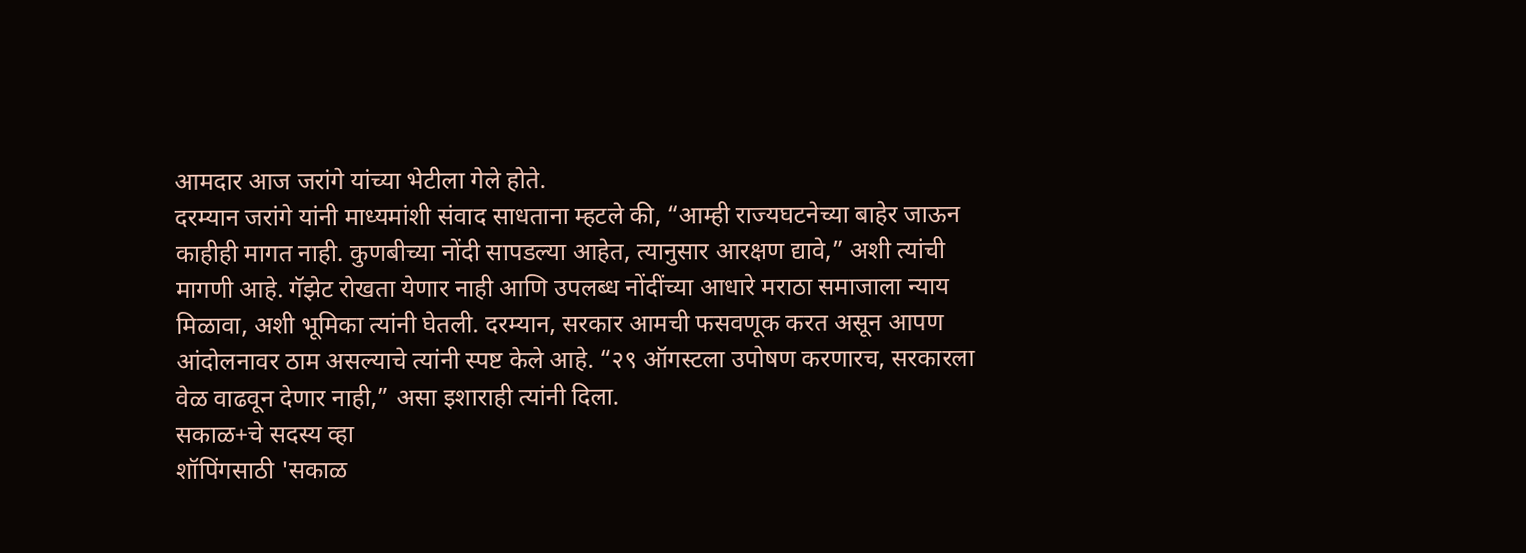आमदार आज जरांगे यांच्या भेटीला गेले होते.
दरम्यान जरांगे यांनी माध्यमांशी संवाद साधताना म्हटले की, “आम्ही राज्यघटनेच्या बाहेर जाऊन काहीही मागत नाही. कुणबीच्या नोंदी सापडल्या आहेत, त्यानुसार आरक्षण द्यावे,” अशी त्यांची मागणी आहे. गॅझेट रोखता येणार नाही आणि उपलब्ध नोंदींच्या आधारे मराठा समाजाला न्याय मिळावा, अशी भूमिका त्यांनी घेतली. दरम्यान, सरकार आमची फसवणूक करत असून आपण आंदोलनावर ठाम असल्याचे त्यांनी स्पष्ट केले आहे. “२९ ऑगस्टला उपोषण करणारच, सरकारला वेळ वाढवून देणार नाही,” असा इशाराही त्यांनी दिला.
सकाळ+चे सदस्य व्हा
शॉपिंगसाठी 'सकाळ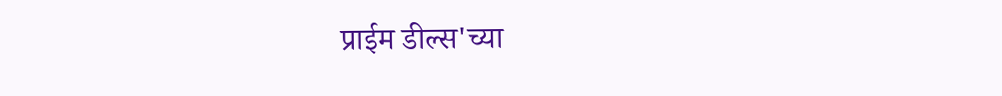प्राईम डील्स'च्या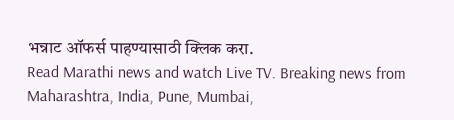भन्नाट ऑफर्स पाहण्यासाठी क्लिक करा.
Read Marathi news and watch Live TV. Breaking news from Maharashtra, India, Pune, Mumbai,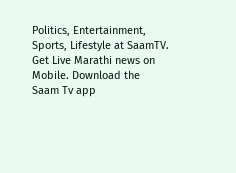Politics, Entertainment, Sports, Lifestyle at SaamTV. Get Live Marathi news on Mobile. Download the Saam Tv app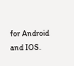for Android and IOS.